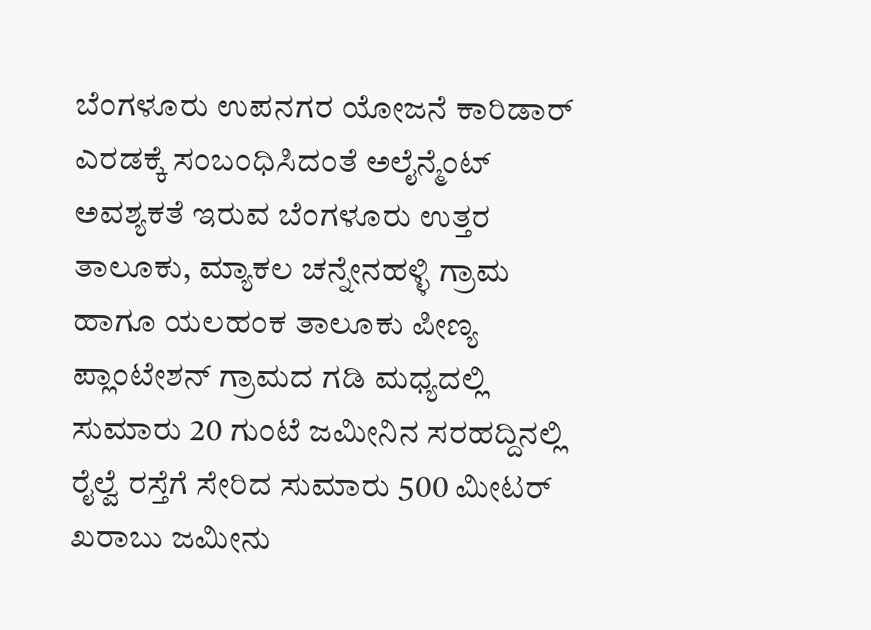ಬೆಂಗಳೂರು ಉಪನಗರ ಯೋಜನೆ ಕಾರಿಡಾರ್ ಎರಡಕ್ಕೆ ಸಂಬಂಧಿಸಿದಂತೆ ಅಲೈನ್ಮೆಂಟ್ ಅವಶ್ಯಕತೆ ಇರುವ ಬೆಂಗಳೂರು ಉತ್ತರ ತಾಲೂಕು, ಮ್ಯಾಕಲ ಚನ್ನೇನಹಳ್ಳಿ ಗ್ರಾಮ ಹಾಗೂ ಯಲಹಂಕ ತಾಲೂಕು ಪೀಣ್ಯ ಪ್ಲಾಂಟೇಶನ್ ಗ್ರಾಮದ ಗಡಿ ಮಧ್ಯದಲ್ಲಿ ಸುಮಾರು 20 ಗುಂಟೆ ಜಮೀನಿನ ಸರಹದ್ದಿನಲ್ಲಿ ರೈಲ್ವೆ ರಸ್ತೆಗೆ ಸೇರಿದ ಸುಮಾರು 500 ಮೀಟರ್ ಖರಾಬು ಜಮೀನು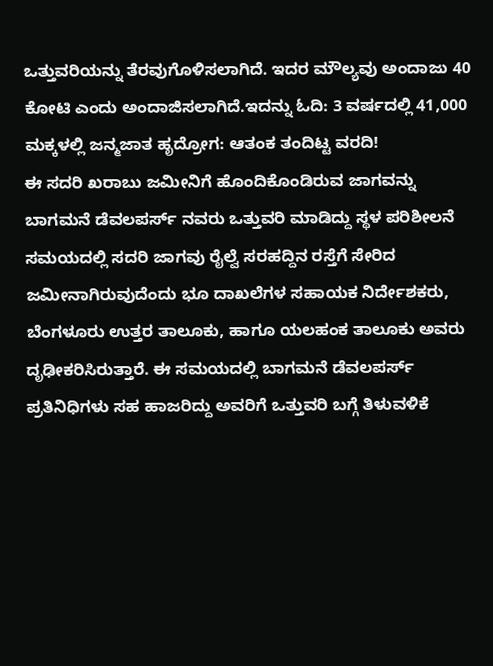ಒತ್ತುವರಿಯನ್ನು ತೆರವುಗೊಳಿಸಲಾಗಿದೆ. ಇದರ ಮೌಲ್ಯವು ಅಂದಾಜು 40 ಕೋಟಿ ಎಂದು ಅಂದಾಜಿಸಲಾಗಿದೆ.ಇದನ್ನು ಓದಿ: 3 ವರ್ಷದಲ್ಲಿ 41,000 ಮಕ್ಕಳಲ್ಲಿ ಜನ್ಮಜಾತ ಹೃದ್ರೋಗ: ಆತಂಕ ತಂದಿಟ್ಟ ವರದಿ!
ಈ ಸದರಿ ಖರಾಬು ಜಮೀನಿಗೆ ಹೊಂದಿಕೊಂಡಿರುವ ಜಾಗವನ್ನು ಬಾಗಮನೆ ಡೆವಲಪರ್ಸ್ ನವರು ಒತ್ತುವರಿ ಮಾಡಿದ್ದು ಸ್ಥಳ ಪರಿಶೀಲನೆ ಸಮಯದಲ್ಲಿ ಸದರಿ ಜಾಗವು ರೈಲ್ವೆ ಸರಹದ್ದಿನ ರಸ್ತೆಗೆ ಸೇರಿದ ಜಮೀನಾಗಿರುವುದೆಂದು ಭೂ ದಾಖಲೆಗಳ ಸಹಾಯಕ ನಿರ್ದೇಶಕರು, ಬೆಂಗಳೂರು ಉತ್ತರ ತಾಲೂಕು, ಹಾಗೂ ಯಲಹಂಕ ತಾಲೂಕು ಅವರು ದೃಢೀಕರಿಸಿರುತ್ತಾರೆ. ಈ ಸಮಯದಲ್ಲಿ ಬಾಗಮನೆ ಡೆವಲಪರ್ಸ್ ಪ್ರತಿನಿಧಿಗಳು ಸಹ ಹಾಜರಿದ್ದು ಅವರಿಗೆ ಒತ್ತುವರಿ ಬಗ್ಗೆ ತಿಳುವಳಿಕೆ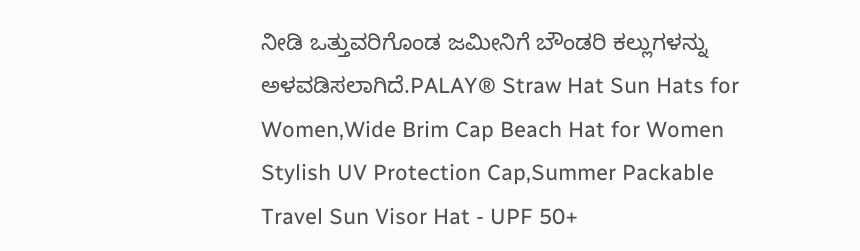ನೀಡಿ ಒತ್ತುವರಿಗೊಂಡ ಜಮೀನಿಗೆ ಬೌಂಡರಿ ಕಲ್ಲುಗಳನ್ನು ಅಳವಡಿಸಲಾಗಿದೆ.PALAY® Straw Hat Sun Hats for Women,Wide Brim Cap Beach Hat for Women Stylish UV Protection Cap,Summer Packable Travel Sun Visor Hat - UPF 50+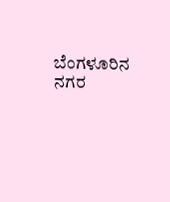ಬೆಂಗಳೂರಿನ ನಗರ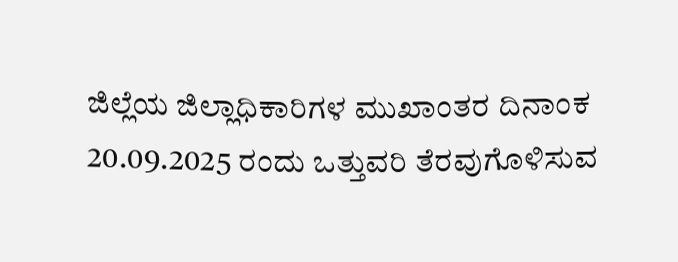ಜಿಲ್ಲೆಯ ಜಿಲ್ಲಾಧಿಕಾರಿಗಳ ಮುಖಾಂತರ ದಿನಾಂಕ 20.09.2025 ರಂದು ಒತ್ತುವರಿ ತೆರವುಗೊಳಿಸುವ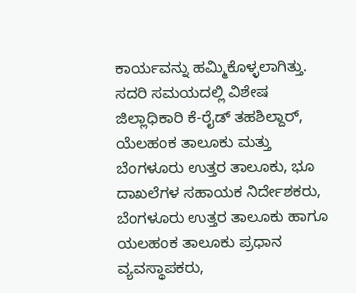ಕಾರ್ಯವನ್ನು ಹಮ್ಮಿಕೊಳ್ಳಲಾಗಿತ್ತು. ಸದರಿ ಸಮಯದಲ್ಲಿ ವಿಶೇಷ ಜಿಲ್ಲಾಧಿಕಾರಿ ಕೆ-ರೈಡ್ ತಹಶಿಲ್ದಾರ್, ಯೆಲಹಂಕ ತಾಲೂಕು ಮತ್ತು ಬೆಂಗಳೂರು ಉತ್ತರ ತಾಲೂಕು, ಭೂ ದಾಖಲೆಗಳ ಸಹಾಯಕ ನಿರ್ದೇಶಕರು, ಬೆಂಗಳೂರು ಉತ್ತರ ತಾಲೂಕು ಹಾಗೂ ಯಲಹಂಕ ತಾಲೂಕು ಪ್ರಧಾನ ವ್ಯವಸ್ಥಾಪಕರು,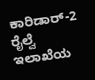ಕಾರಿಡಾರ್-2 ರೈಲ್ವೆ ಇಲಾಖೆಯ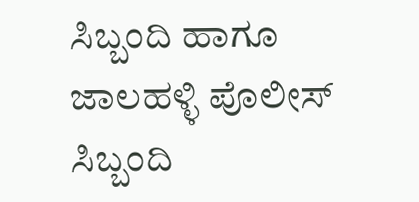ಸಿಬ್ಬಂದಿ ಹಾಗೂ ಜಾಲಹಳ್ಳಿ ಪೊಲೀಸ್ ಸಿಬ್ಬಂದಿ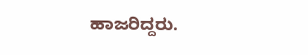ಹಾಜರಿದ್ದರು.